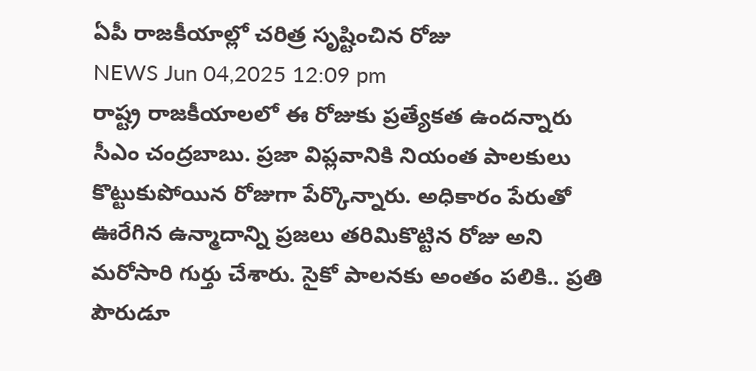ఏపీ రాజకీయాల్లో చరిత్ర సృష్టించిన రోజు
NEWS Jun 04,2025 12:09 pm
రాష్ట్ర రాజకీయాలలో ఈ రోజుకు ప్రత్యేకత ఉందన్నారు సీఎం చంద్రబాబు. ప్రజా విప్లవానికి నియంత పాలకులు కొట్టుకుపోయిన రోజుగా పేర్కొన్నారు. అధికారం పేరుతో ఊరేగిన ఉన్మాదాన్ని ప్రజలు తరిమికొట్టిన రోజు అని మరోసారి గుర్తు చేశారు. సైకో పాలనకు అంతం పలికి.. ప్రతి పౌరుడూ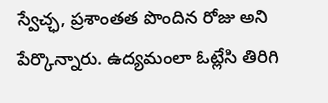స్వేచ్ఛ, ప్రశాంతత పొందిన రోజు అని పేర్కొన్నారు. ఉద్యమంలా ఓట్లేసి తిరిగి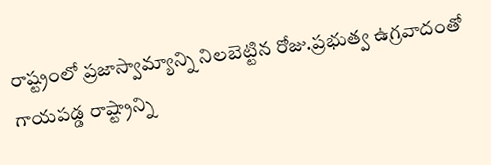రాష్ట్రంలో ప్రజాస్వామ్యాన్ని నిలబెట్టిన రోజు.ప్రభుత్వ ఉగ్రవాదంతో గాయపడ్డ రాష్ట్రాన్ని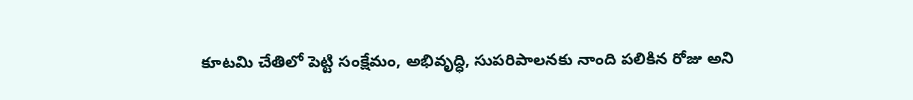కూటమి చేతిలో పెట్టి సంక్షేమం, అభివృద్ధి, సుపరిపాలనకు నాంది పలికిన రోజు అని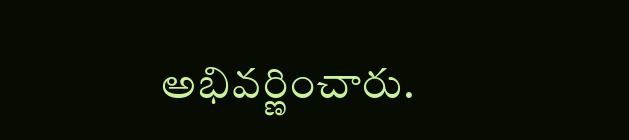అభివర్ణించారు.